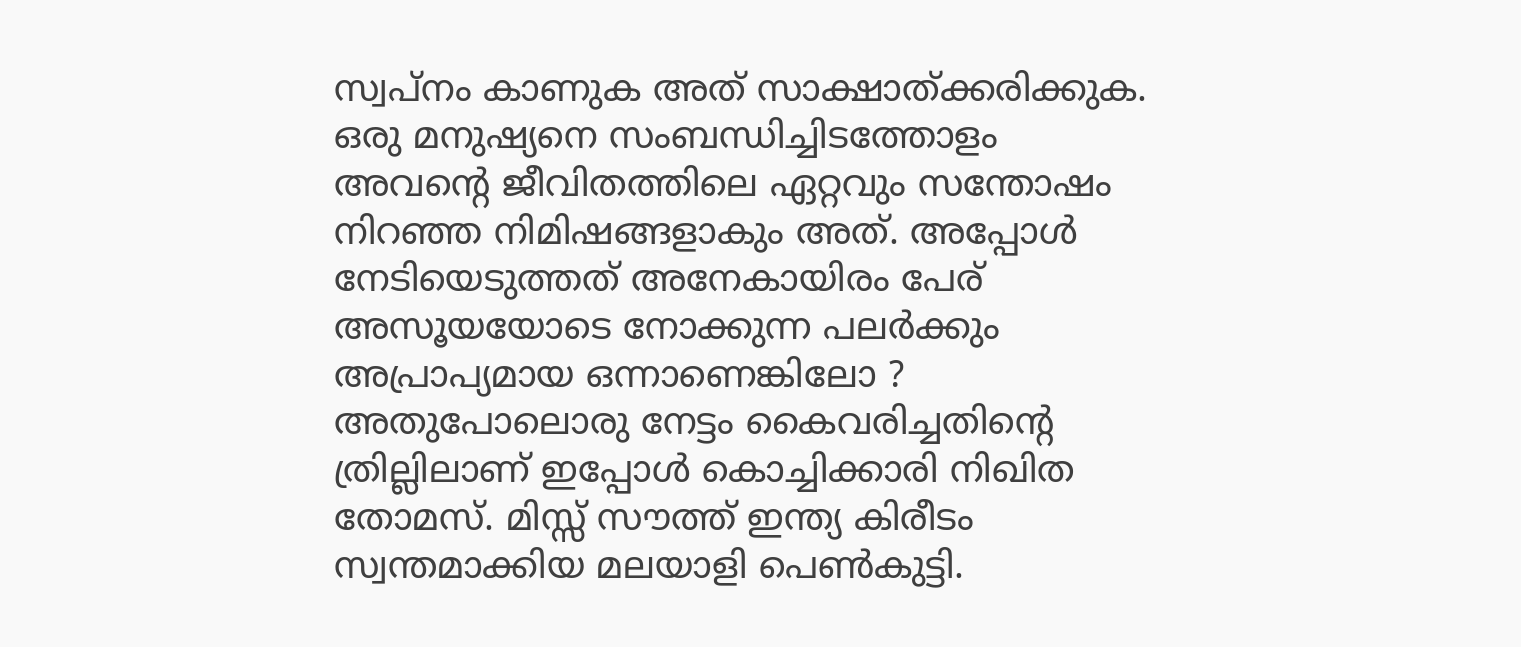സ്വപ്നം കാണുക അത് സാക്ഷാത്ക്കരിക്കുക. ഒരു മനുഷ്യനെ സംബന്ധിച്ചിടത്തോളം അവന്റെ ജീവിതത്തിലെ ഏറ്റവും സന്തോഷം നിറഞ്ഞ നിമിഷങ്ങളാകും അത്. അപ്പോൾ നേടിയെടുത്തത് അനേകായിരം പേര് അസൂയയോടെ നോക്കുന്ന പലർക്കും അപ്രാപ്യമായ ഒന്നാണെങ്കിലോ ? അതുപോലൊരു നേട്ടം കൈവരിച്ചതിന്റെ ത്രില്ലിലാണ് ഇപ്പോൾ കൊച്ചിക്കാരി നിഖിത തോമസ്. മിസ്സ് സൗത്ത് ഇന്ത്യ കിരീടം സ്വന്തമാക്കിയ മലയാളി പെൺകുട്ടി.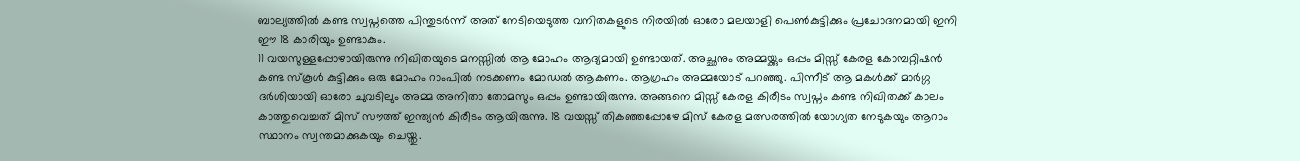ബാല്യത്തിൽ കണ്ട സ്വപ്നത്തെ പിന്തുടർന്ന് അത് നേടിയെടുത്ത വനിതകളുടെ നിരയിൽ ഓരോ മലയാളി പെൺകുട്ടിക്കും പ്രചോദനമായി ഇനി ഈ 18 കാരിയും ഉണ്ടാകും.
11 വയസുള്ളപ്പോഴായിരുന്നു നിഖിതയുടെ മനസ്സിൽ ആ മോഹം ആദ്യമായി ഉണ്ടായത്. അച്ഛനും അമ്മയ്ക്കും ഒപ്പം മിസ്സ് കേരള കോമ്പറ്റിഷൻ കണ്ട സ്കൂൾ കുട്ടിക്കും ഒരു മോഹം റാംപിൽ നടക്കണം മോഡൽ ആകണം. ആഗ്രഹം അമ്മയോട് പറഞ്ഞു. പിന്നീട് ആ മകൾക്ക് മാർഗ്ഗ ദർശിയായി ഓരോ ചുവടിലും അമ്മ അനിതാ തോമസും ഒപ്പം ഉണ്ടായിരുന്നു. അങ്ങനെ മിസ്സ് കേരള കിരീടം സ്വപ്നം കണ്ട നിഖിതക്ക് കാലം കാത്തുവെച്ചത് മിസ് സൗത്ത് ഇന്ത്യൻ കിരീടം ആയിരുന്നു. 18 വയസ്സ് തികഞ്ഞപ്പോഴേ മിസ് കേരള മത്സരത്തിൽ യോഗ്യത നേടുകയും ആറാം സ്ഥാനം സ്വന്തമാക്കുകയും ചെയ്തു.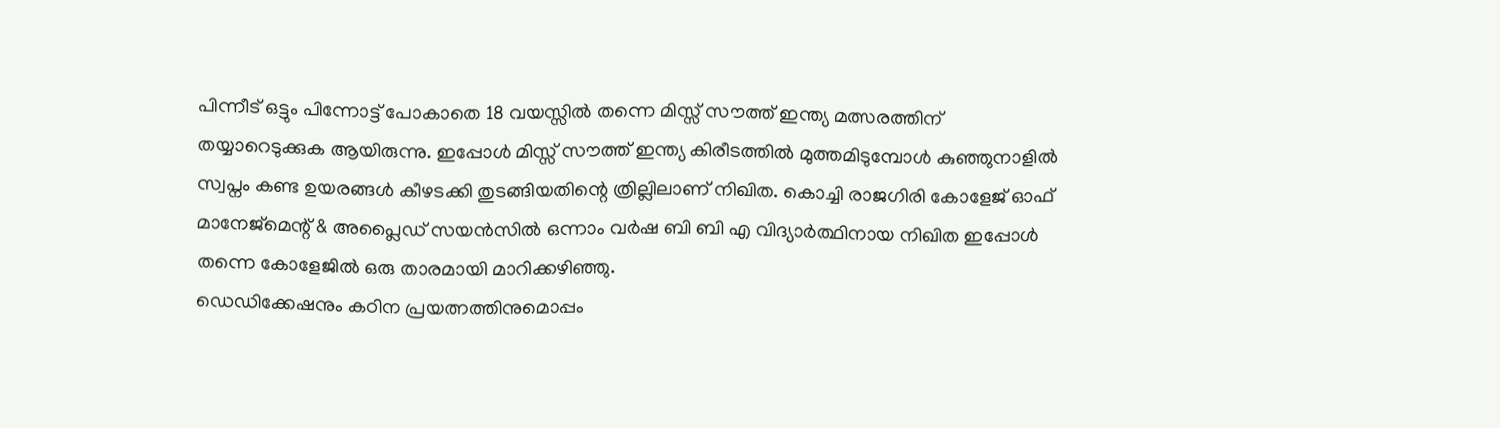പിന്നീട് ഒട്ടും പിന്നോട്ട് പോകാതെ 18 വയസ്സിൽ തന്നെ മിസ്സ് സൗത്ത് ഇന്ത്യ മത്സരത്തിന് തയ്യാറെടുക്കുക ആയിരുന്നു. ഇപ്പോൾ മിസ്സ് സൗത്ത് ഇന്ത്യ കിരീടത്തിൽ മുത്തമിടുമ്പോൾ കുഞ്ഞുനാളിൽ സ്വപ്നം കണ്ട ഉയരങ്ങൾ കീഴടക്കി തുടങ്ങിയതിന്റെ ത്രില്ലിലാണ് നിഖിത. കൊച്ചി രാജഗിരി കോളേജ് ഓഫ് മാനേജ്മെന്റ് & അപ്ലൈഡ് സയൻസിൽ ഒന്നാം വർഷ ബി ബി എ വിദ്യാർത്ഥിനായ നിഖിത ഇപ്പോൾ തന്നെ കോളേജിൽ ഒരു താരമായി മാറിക്കഴിഞ്ഞു.
ഡെഡിക്കേഷനും കഠിന പ്രയത്നത്തിനുമൊപ്പം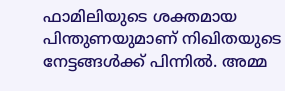ഫാമിലിയുടെ ശക്തമായ പിന്തുണയുമാണ് നിഖിതയുടെ നേട്ടങ്ങൾക്ക് പിന്നിൽ. അമ്മ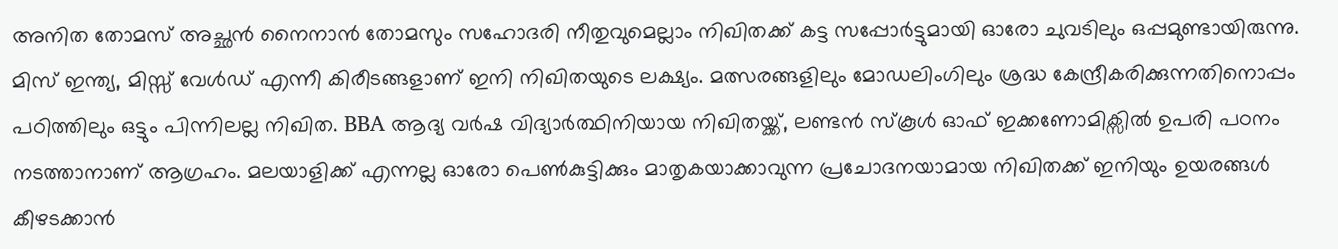അനിത തോമസ് അച്ഛൻ നൈനാൻ തോമസും സഹോദരി നീതുവുമെല്ലാം നിഖിതക്ക് കട്ട സപ്പോർട്ടുമായി ഓരോ ചുവടിലും ഒപ്പമുണ്ടായിരുന്നു. മിസ് ഇന്ത്യ, മിസ്സ് വേൾഡ് എന്നീ കിരീടങ്ങളാണ് ഇനി നിഖിതയുടെ ലക്ഷ്യം. മത്സരങ്ങളിലും മോഡലിംഗിലും ശ്രദ്ധ കേന്ദ്രീകരിക്കുന്നതിനൊപ്പം പഠിത്തിലും ഒട്ടും പിന്നിലല്ല നിഖിത. BBA ആദ്യ വർഷ വിദ്യാർത്ഥിനിയായ നിഖിതയ്ക്ക്, ലണ്ടൻ സ്കൂൾ ഓഫ് ഇക്കണോമിക്സിൽ ഉപരി പഠനം നടത്താനാണ് ആഗ്രഹം. മലയാളിക്ക് എന്നല്ല ഓരോ പെൺകുട്ടിക്കും മാതൃകയാക്കാവുന്ന പ്രചോദനയാമായ നിഖിതക്ക് ഇനിയും ഉയരങ്ങൾ കീഴടക്കാൻ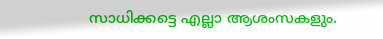സാധിക്കട്ടെ എല്ലാ ആശംസകളും.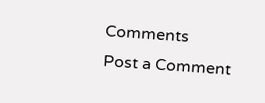Comments
Post a Comment